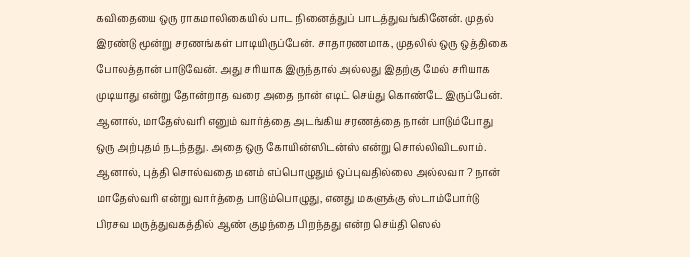கவிதையை ஒரு ராகமாலிகையில் பாட நினைத்துப் பாடத்துவங்கினேன். முதல் இரண்டு மூன்று சரணங்கள் பாடியிருப்பேன். சாதாரணமாக, முதலில் ஒரு ஒத்திகை போலத்தான் பாடுவேன். அது சரியாக இருந்தால் அல்லது இதற்கு மேல் சரியாக முடியாது என்று தோன்றாத வரை அதை நான் எடிட் செய்து கொண்டே இருப்பேன். ஆனால், மாதேஸ்வரி எனும் வார்த்தை அடங்கிய சரணத்தை நான் பாடும்போது ஒரு அற்புதம் நடந்தது. அதை ஒரு கோயின்ஸிடன்ஸ் என்று சொல்லிவிடலாம். ஆனால், புத்தி சொல்வதை மனம் எப்பொழுதும் ஒப்புவதில்லை அல்லவா ? நான் மாதேஸ்வரி என்று வார்த்தை பாடும்பொழுது, எனது மகளுக்கு ஸ்டாம்போர்டு பிரசவ மருத்துவகத்தில் ஆண் குழந்தை பிறந்தது என்ற செய்தி ஸெல்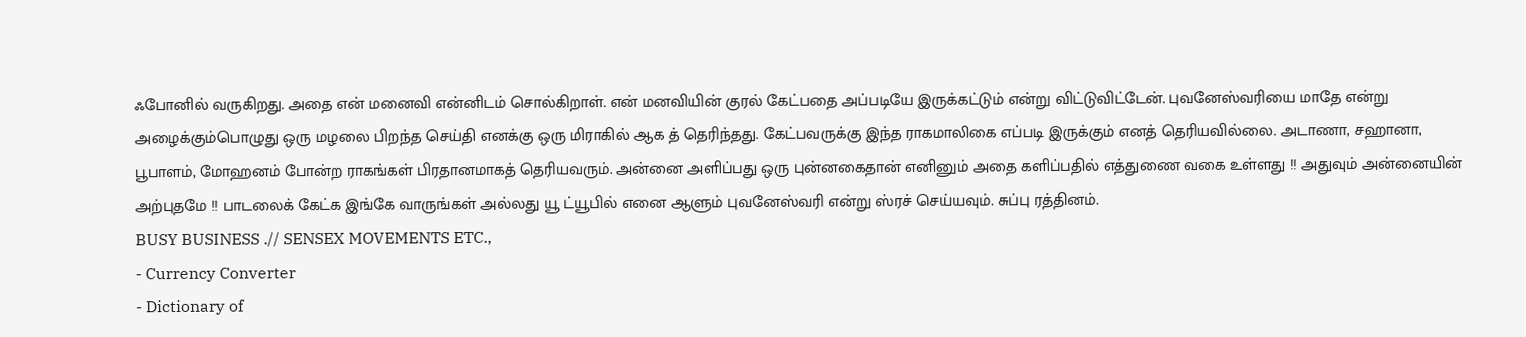ஃபோனில் வருகிறது. அதை என் மனைவி என்னிடம் சொல்கிறாள். என் மனவியின் குரல் கேட்பதை அப்படியே இருக்கட்டும் என்று விட்டுவிட்டேன். புவனேஸ்வரியை மாதே என்று அழைக்கும்பொழுது ஒரு மழலை பிறந்த செய்தி எனக்கு ஒரு மிராகில் ஆக த் தெரிந்தது. கேட்பவருக்கு இந்த ராகமாலிகை எப்படி இருக்கும் எனத் தெரியவில்லை. அடாணா, சஹானா, பூபாளம், மோஹனம் போன்ற ராகங்கள் பிரதானமாகத் தெரியவரும். அன்னை அளிப்பது ஒரு புன்னகைதான் எனினும் அதை களிப்பதில் எத்துணை வகை உள்ளது !! அதுவும் அன்னையின் அற்புதமே !! பாடலைக் கேட்க இங்கே வாருங்கள் அல்லது யூ ட்யூபில் எனை ஆளும் புவனேஸ்வரி என்று ஸ்ரச் செய்யவும். சுப்பு ரத்தினம்.
BUSY BUSINESS .// SENSEX MOVEMENTS ETC.,
- Currency Converter
- Dictionary of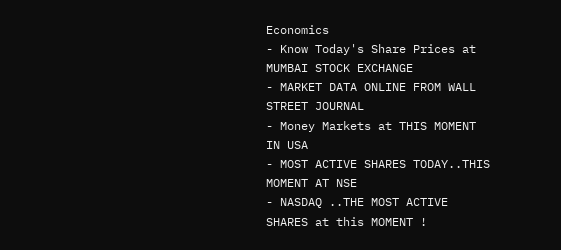Economics
- Know Today's Share Prices at MUMBAI STOCK EXCHANGE
- MARKET DATA ONLINE FROM WALL STREET JOURNAL
- Money Markets at THIS MOMENT IN USA
- MOST ACTIVE SHARES TODAY..THIS MOMENT AT NSE
- NASDAQ ..THE MOST ACTIVE SHARES at this MOMENT !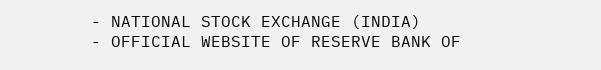- NATIONAL STOCK EXCHANGE (INDIA)
- OFFICIAL WEBSITE OF RESERVE BANK OF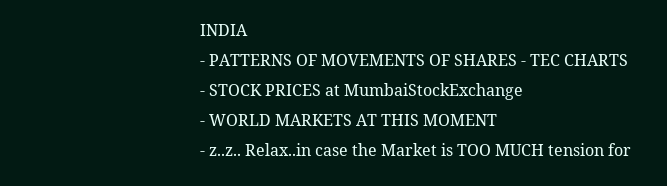INDIA
- PATTERNS OF MOVEMENTS OF SHARES - TEC CHARTS
- STOCK PRICES at MumbaiStockExchange
- WORLD MARKETS AT THIS MOMENT
- z..z.. Relax..in case the Market is TOO MUCH tension for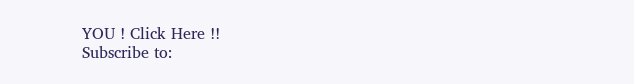YOU ! Click Here !!
Subscribe to: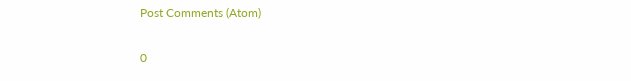Post Comments (Atom)


0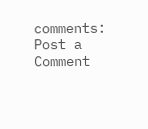comments:
Post a Comment